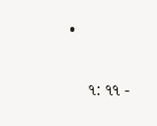•

    ૧: ૧૧ -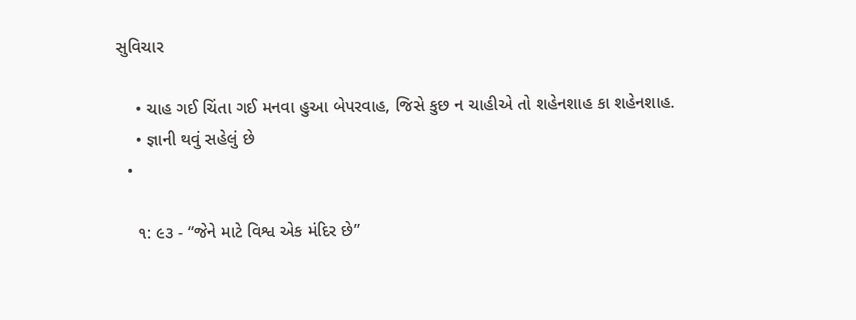સુવિચાર

    • ચાહ ગઈ ચિંતા ગઈ મનવા હુઆ બેપરવાહ, જિસે કુછ ન ચાહીએ તો શહેનશાહ કા શહેનશાહ.
    • જ્ઞાની થવું સહેલું છે
  •

    ૧: ૯૩ - “જેને માટે વિશ્વ એક મંદિર છે”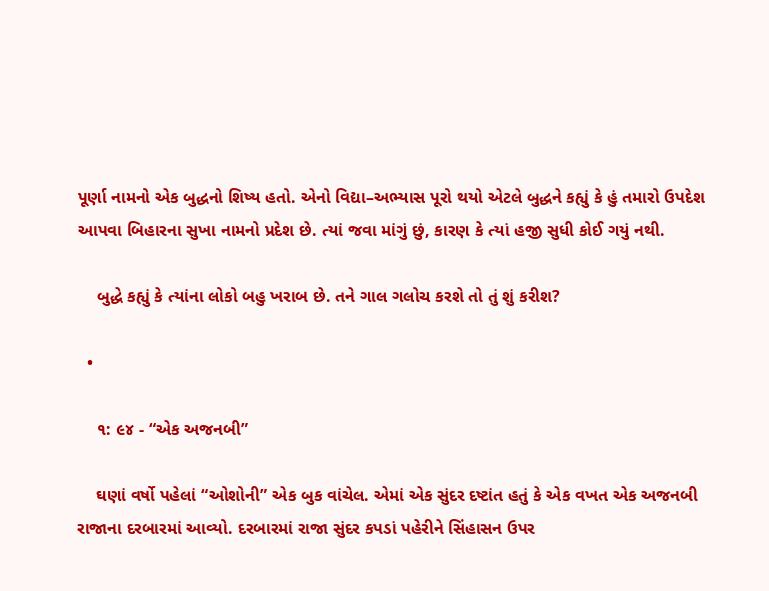પૂર્ણા નામનો એક બુદ્ધનો શિષ્ય હતો. એનો વિદ્યા–અભ્યાસ પૂરો થયો એટલે બુદ્ધને કહ્યું કે હું તમારો ઉપદેશ આપવા બિહારના સુખા નામનો પ્રદેશ છે. ત્યાં જવા માંગું છું, કારણ કે ત્યાં હજી સુધી કોઈ ગયું નથી.

    બુદ્ધે કહ્યું કે ત્યાંના લોકો બહુ ખરાબ છે. તને ગાલ ગલોચ કરશે તો તું શું કરીશ?

  •

    ૧: ૯૪ - “એક અજનબી”

    ઘણાં વર્ષો પહેલાં “ઓશોની” એક બુક વાંચેલ. એમાં એક સુંદર દષ્ટાંત હતું કે એક વખત એક અજનબી રાજાના દરબારમાં આવ્યો. દરબારમાં રાજા સુંદર કપડાં પહેરીને સિંહાસન ઉપર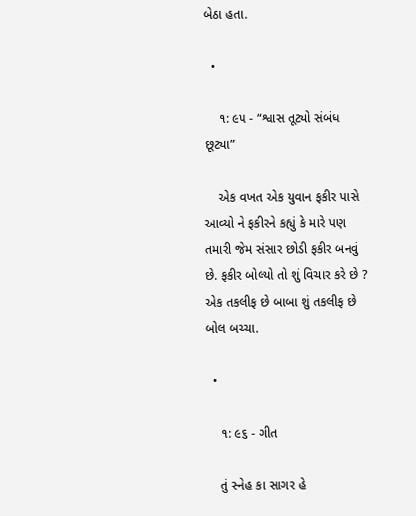બેઠા હતા.

  •

    ૧: ૯૫ - “શ્વાસ તૂટ્યો સંબંધ છૂટ્યા”

    એક વખત એક યુવાન ફકીર પાસે આવ્યો ને ફકીરને કહ્યું કે મારે પણ તમારી જેમ સંસાર છોડી ફકીર બનવું છે. ફકીર બોલ્યો તો શું વિચાર કરે છે ? એક તકલીફ છે બાબા શું તકલીફ છે બોલ બચ્ચા.

  •

    ૧: ૯૬ - ગીત

    તું સ્નેહ કા સાગર હે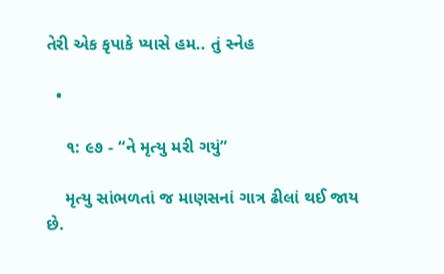તેરી એક કૃપાકે પ્યાસે હમ.. તું સ્નેહ

  •

    ૧: ૯૭ - “ને મૃત્યુ મરી ગયું”

    મૃત્યુ સાંભળતાં જ માણસનાં ગાત્ર ઢીલાં થઈ જાય છે.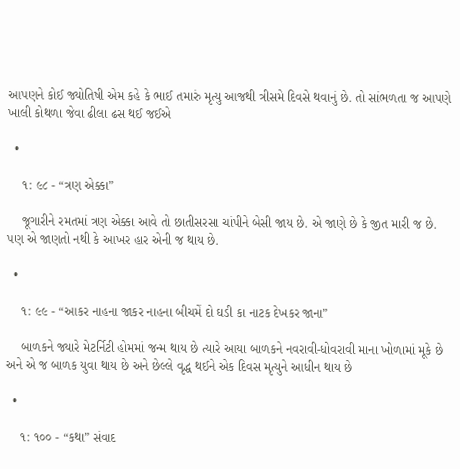આપણને કોઈ જ્યોતિષી એમ કહે કે ભાઈ તમારું મૃત્યુ આજથી ત્રીસમે દિવસે થવાનું છે. તો સાંભળતા જ આપણે ખાલી કોથળા જેવા ઢીલા ઢસ થઈ જઈએ

  •

    ૧: ૯૮ - “ત્રણ એક્કા”

    જૂગારીને રમતમાં ત્રણ એક્કા આવે તો છાતીસરસા ચાંપીને બેસી જાય છે. એ જાણે છે કે જીત મારી જ છે. પણ એ જાણતો નથી કે આખર હાર એની જ થાય છે.

  •

    ૧: ૯૯ - “આકર નાહના જાકર નાહના બીચમેં દો ઘડી કા નાટક દેખકર જાના”

    બાળકને જ્યારે મેટર્નિટી હોમમાં જન્મ થાય છે ત્યારે આયા બાળકને નવરાવી-ધોવરાવી માના ખોળામાં મૂકે છે અને એ જ બાળક યુવા થાય છે અને છેલ્લે વૃદ્ધ થઈને એક દિવસ મૃત્યુને આધીન થાય છે

  •

    ૧: ૧૦૦ - “કથા” સંવાદ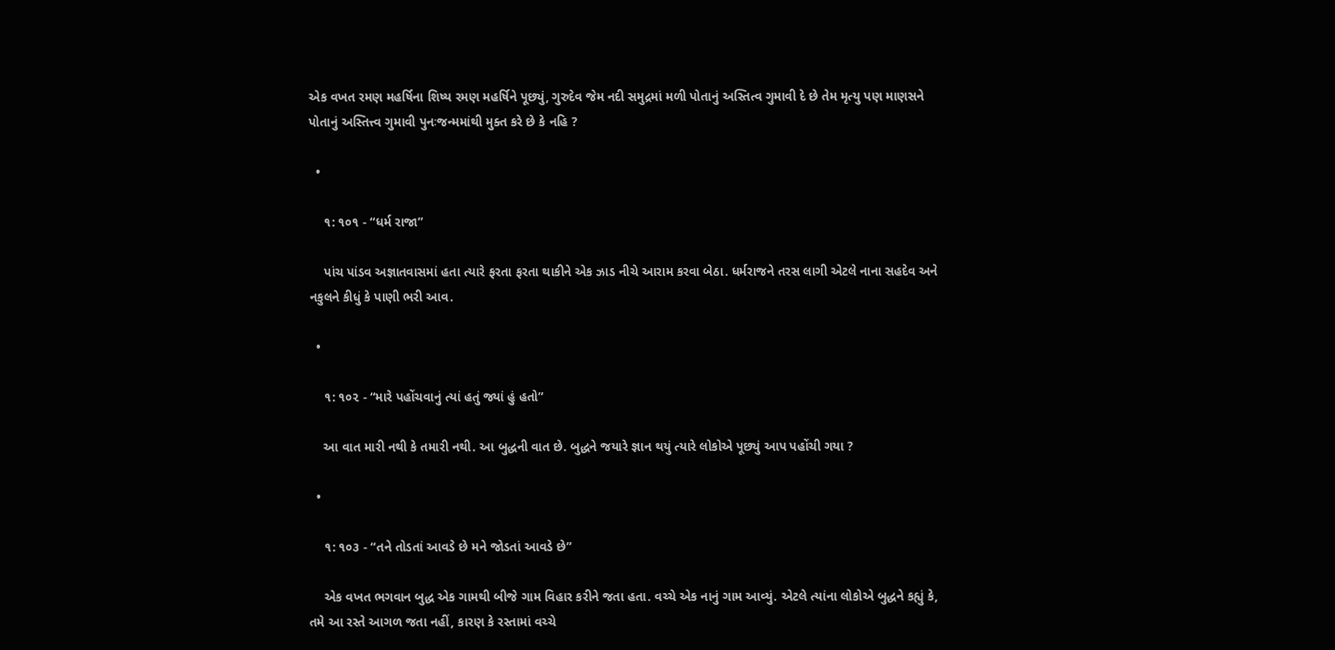એક વખત રમણ મહર્ષિના શિષ્ય રમણ મહર્ષિને પૂછ્યું, ગુરુદેવ જેમ નદી સમુદ્રમાં મળી પોતાનું અસ્તિત્વ ગુમાવી દે છે તેમ મૃત્યુ પણ માણસને પોતાનું અસ્તિત્ત્વ ગુમાવી પુનઃજન્મમાંથી મુક્ત કરે છે કે નહિ ?

  •

    ૧: ૧૦૧ - “ધર્મ રાજા”

    પાંચ પાંડવ અજ્ઞાતવાસમાં હતા ત્યારે ફરતા ફરતા થાકીને એક ઝાડ નીચે આરામ કરવા બેઠા. ધર્મરાજને તરસ લાગી એટલે નાના સહદેવ અને નકુલને કીધું કે પાણી ભરી આવ.

  •

    ૧: ૧૦૨ - “મારે પહોંચવાનું ત્યાં હતું જ્યાં હું હતો”

    આ વાત મારી નથી કે તમારી નથી. આ બુદ્ધની વાત છે. બુદ્ધને જયારે જ્ઞાન થયું ત્યારે લોકોએ પૂછ્યું આપ પહોંચી ગયા ?

  •

    ૧: ૧૦૩ - “તને તોડતાં આવડે છે મને જોડતાં આવડે છે”

    એક વખત ભગવાન બુદ્ધ એક ગામથી બીજે ગામ વિહાર કરીને જતા હતા. વચ્ચે એક નાનું ગામ આવ્યું. એટલે ત્યાંના લોકોએ બુદ્ધને કહ્યું કે, તમે આ રસ્તે આગળ જતા નહીં, કારણ કે રસ્તામાં વચ્ચે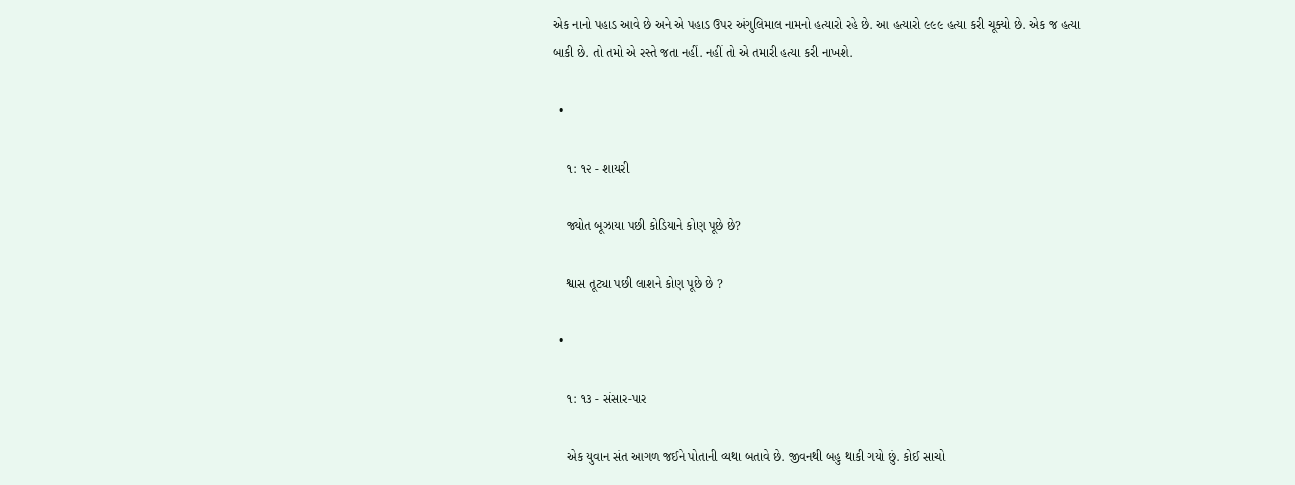એક નાનો પહાડ આવે છે અને એ પહાડ ઉપર અંગુલિમાલ નામનો હત્યારો રહે છે. આ હત્યારો ૯૯૯ હત્યા કરી ચૂક્યો છે. એક જ હત્યા બાકી છે. તો તમો એ રસ્તે જતા નહીં. નહીં તો એ તમારી હત્યા કરી નાખશે.

  •

    ૧: ૧૨ - શાયરી

    જ્યોત બૂઝાયા પછી કોડિયાને કોણ પૂછે છે?

    શ્વાસ તૂટ્યા પછી લાશને કોણ પૂછે છે ?

  •

    ૧: ૧૩ - સંસાર-પાર

    એક યુવાન સંત આગળ જઈને પોતાની વ્યથા બતાવે છે. જીવનથી બહુ થાકી ગયો છું. કોઈ સાચો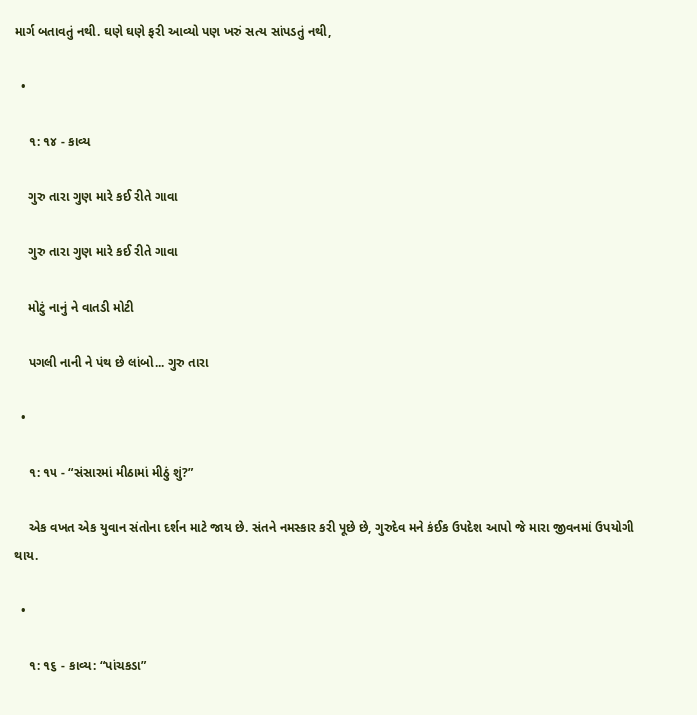માર્ગ બતાવતું નથી. ઘણે ઘણે ફરી આવ્યો પણ ખરું સત્ય સાંપડતું નથી,

  •

    ૧: ૧૪ - કાવ્ય

    ગુરુ તારા ગુણ મારે કઈ રીતે ગાવા

    ગુરુ તારા ગુણ મારે કઈ રીતે ગાવા

    મોટું નાનું ને વાતડી મોટી

    પગલી નાની ને પંથ છે લાંબો... ગુરુ તારા

  •

    ૧: ૧૫ - “સંસારમાં મીઠામાં મીઠું શું?”

    એક વખત એક યુવાન સંતોના દર્શન માટે જાય છે. સંતને નમસ્કાર કરી પૂછે છે, ગુરુદેવ મને કંઈક ઉપદેશ આપો જે મારા જીવનમાં ઉપયોગી થાય.

  •

    ૧: ૧૬ - કાવ્ય: “પાંચકડા”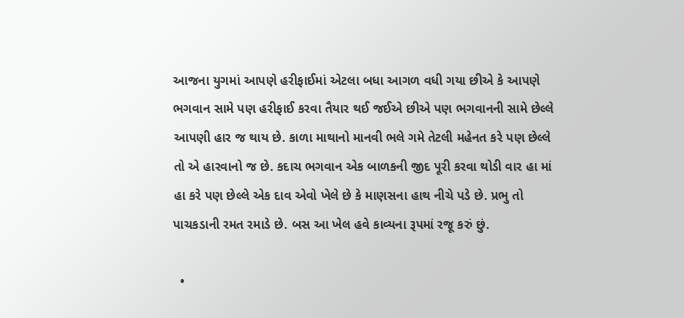આજના યુગમાં આપણે હરીફાઈમાં એટલા બધા આગળ વધી ગયા છીએ કે આપણે ભગવાન સામે પણ હરીફાઈ કરવા તૈયાર થઈ જઈએ છીએ પણ ભગવાનની સામે છેલ્લે આપણી હાર જ થાય છે. કાળા માથાનો માનવી ભલે ગમે તેટલી મહેનત કરે પણ છેલ્લે તો એ હારવાનો જ છે. કદાચ ભગવાન એક બાળકની જીદ પૂરી કરવા થોડી વાર હા માં હા કરે પણ છેલ્લે એક દાવ એવો ખેલે છે કે માણસના હાથ નીચે પડે છે. પ્રભુ તો પાચકડાની રમત રમાડે છે. બસ આ ખેલ હવે કાવ્યના રૂપમાં રજૂ કરું છું.

  •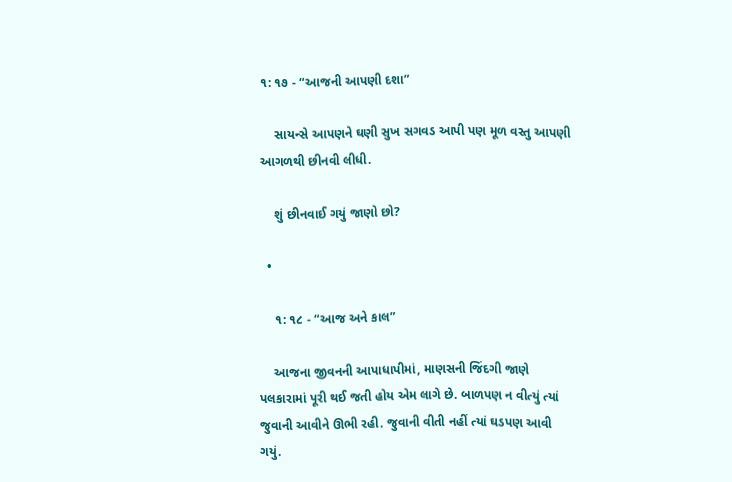૧: ૧૭ - “આજની આપણી દશા”

    સાયન્સે આપણને ઘણી સુખ સગવડ આપી પણ મૂળ વસ્તુ આપણી આગળથી છીનવી લીધી.

    શું છીનવાઈ ગયું જાણો છો?

  •

    ૧: ૧૮ - “આજ અને કાલ”

    આજના જીવનની આપાધાપીમાં, માણસની જિંદગી જાણે પલકારામાં પૂરી થઈ જતી હોય એમ લાગે છે. બાળપણ ન વીત્યું ત્યાં જુવાની આવીને ઊભી રહી. જુવાની વીતી નહીં ત્યાં ઘડપણ આવી ગયું.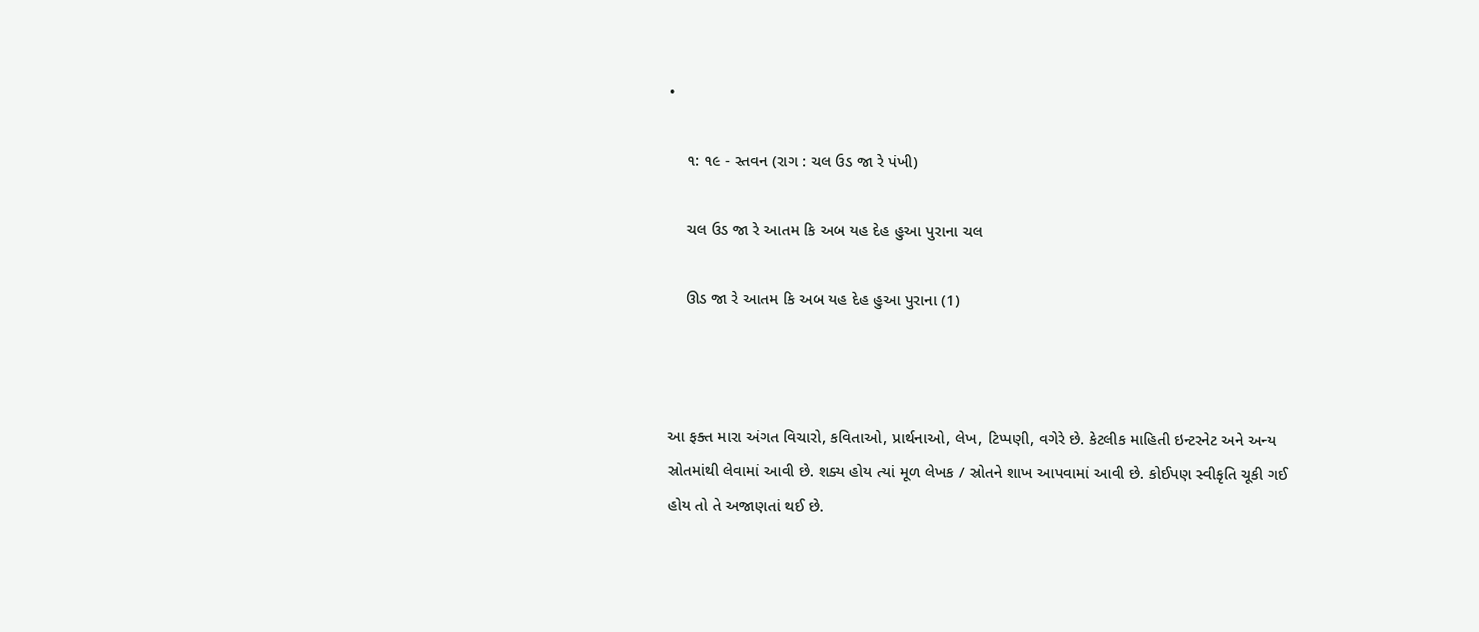•

    ૧: ૧૯ - સ્તવન (રાગ : ચલ ઉડ જા રે પંખી)

    ચલ ઉડ જા રે આતમ કિ અબ યહ દેહ હુઆ પુરાના ચલ

    ઊડ જા રે આતમ કિ અબ યહ દેહ હુઆ પુરાના (1)



આ ફક્ત મારા અંગત વિચારો, કવિતાઓ, પ્રાર્થનાઓ, લેખ, ટિપ્પણી, વગેરે છે. કેટલીક માહિતી ઇન્ટરનેટ અને અન્ય સ્રોતમાંથી લેવામાં આવી છે. શક્ય હોય ત્યાં મૂળ લેખક / સ્રોતને શાખ આપવામાં આવી છે. કોઈપણ સ્વીકૃતિ ચૂકી ગઈ હોય તો તે અજાણતાં થઈ છે.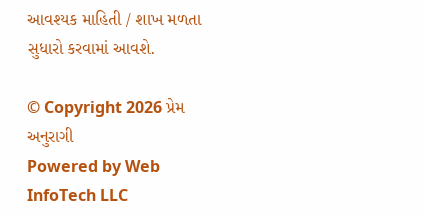આવશ્યક માહિતી / શાખ મળતા સુધારો કરવામાં આવશે.

© Copyright 2026 પ્રેમ અનુરાગી
Powered by Web InfoTech LLC